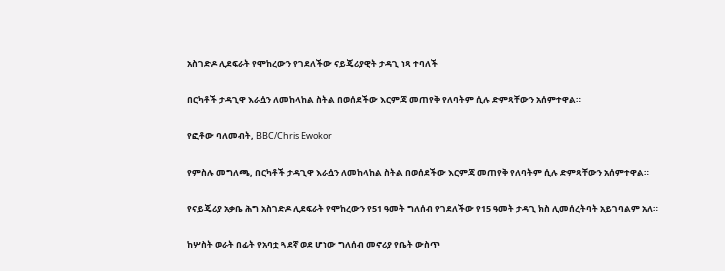አስገድዶ ሊደፍራት የሞከረውን የገደለችው ናይጄሪያዊት ታዳጊ ነጻ ተባለች

በርካቶች ታዳጊዋ እራሷን ለመከላከል ስትል በወሰደችው እርምጃ መጠየቅ የለባትም ሲሉ ድምጻቸውን አሰምተዋል።

የፎቶው ባለመብት, BBC/Chris Ewokor

የምስሉ መግለጫ, በርካቶች ታዳጊዋ እራሷን ለመከላከል ስትል በወሰደችው እርምጃ መጠየቅ የለባትም ሲሉ ድምጻቸውን አሰምተዋል።

የናይጄሪያ አቃቤ ሕግ አስገድዶ ሊደፍራት የሞከረውን የ51 ዓመት ግለሰብ የገደለችው የ15 ዓመት ታዳጊ ክስ ሊመሰረትባት አይገባልም አለ።

ከሦስት ወራት በፊት የአባቷ ጓደኛ ወደ ሆነው ግለሰብ መኖሪያ የቤት ውስጥ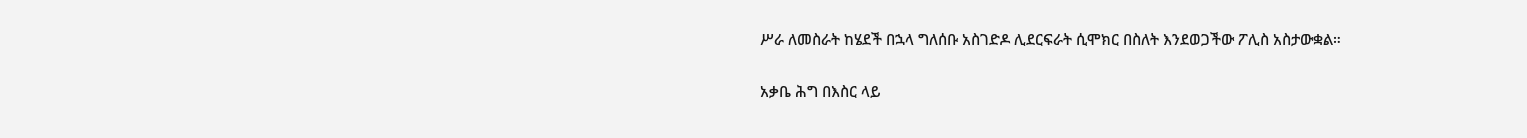ሥራ ለመስራት ከሄደች በኋላ ግለሰቡ አስገድዶ ሊደርፍራት ሲሞክር በስለት እንደወጋችው ፖሊስ አስታውቋል።

አቃቤ ሕግ በእስር ላይ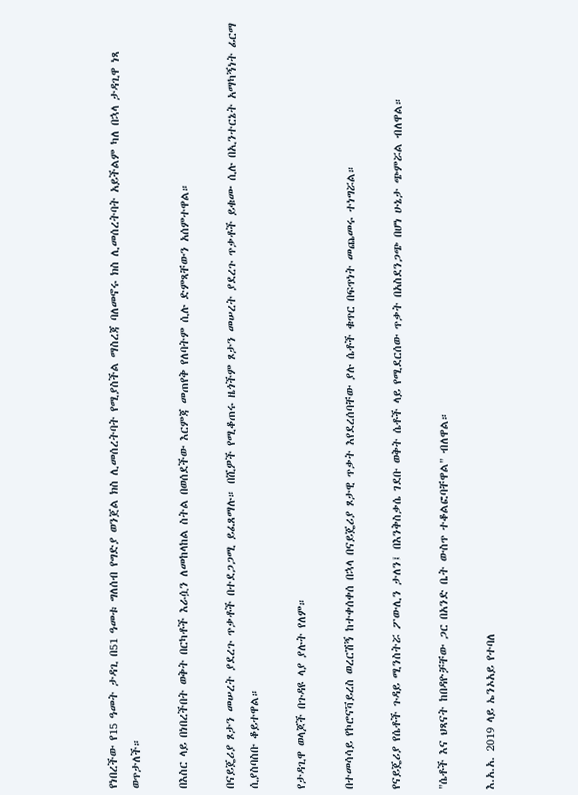የነበረችው የ15 ዓመት ታዳጊ በ51 ዓመቱ ግለሰብ የግድያ ወንጀል ክስ ሊመሰረትባት የሚያስችል ማስረጃ ባለመኖሩ ክስ ሊመሰረትባት አይችልም ካለ በኋላ ታዳጊዋ ነጻ ወጥታለች።

በእስር ላይ በነበረችበት ወቅት በርካቶች እራሷን ለመከላከል ስትል በወሰደችው እርምጃ መጠየቅ የለባትም ሲሉ ድምጻቸውን አሰምተዋል።

በናይጄሪያ ጾታን መሠረት ያደረጉ ጥቃቶች በተደጋጋሚ ይፈጸማሉ። በሺዎች የሚቆጠሩ ዜጎችም ጾታን መሠረት ያደረጉ ጥቃቶች ይቁሙ ሲሉ በኢንተርኔት አማካኝነት ፊርማ ሲያስባስቡ ቆይተዋል።

የታዳጊዋ ወላጆች በጉዳዩ ላያ ያሉት የለም።

በተመሳሳይ የኮሮናቫይረስ ወረርሽኝ ከተቀሰቀሰ በኋላ በናይጄሪያ ጾታዊ ጥቃት እየደረሰባቸው ያሉ ሴቶች ቁጥር በፍጥነት መጨመሩ ተነግሯል።

የናይጄሪያ የሴቶች ጉዳይ ሚንስትሯ ፖውሊን ታለን፤ በእንቅስቃሴ ገደቡ ወቅት ሴቶች ላይ የሚደርሰው ጥቃት በአስደንጋጭ በሆነ ሁኔታ ጭምሯል ብለዋል።

"ሴቶች እና ህጻናት ከበዳዮቻቸው ጋር በአንድ ቤት ውስጥ ተቆልፎባቸዋል" ብለዋል።

እ.አ.አ. 2019 ላይ ኤንኦአይ የተባለ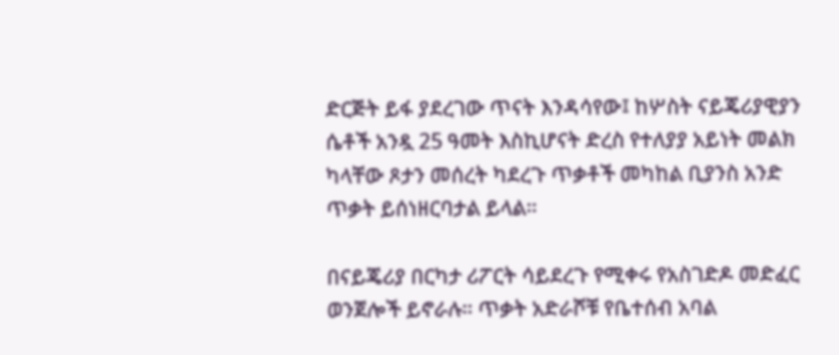ድርጅት ይፋ ያደረገው ጥናት እንዳሳየው፤ ከሦስት ናይጄሪያዊያን ሴቶች አንዷ 25 ዓመት እስኪሆናት ድረስ የተለያያ አይነት መልክ ካላቸው ጾታን መሰረት ካደረጉ ጥቃቶች መካከል ቢያንስ አንድ ጥቃት ይሰነዘርባታል ይላል።

በናይጄሪያ በርካታ ሪፖርት ሳይደረጉ የሚቀሩ የአስገድዶ መድፈር ወንጀሎች ይኖራሉ። ጥቃት አድራሾቹ የቤተሰብ አባል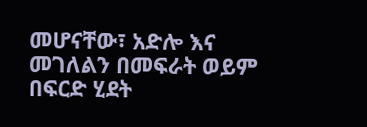መሆናቸው፣ አድሎ እና መገለልን በመፍራት ወይም በፍርድ ሂደት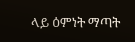ላይ ዕምነት ማጣት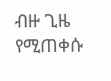ብዙ ጊዜ የሚጠቀሱ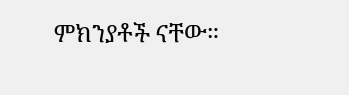ምክንያቶች ናቸው።